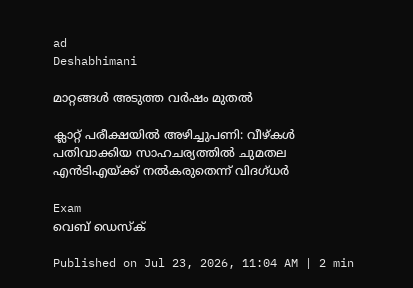ad
Deshabhimani

മാറ്റങ്ങൾ അടുത്ത വര്‍ഷം മുതൽ

ക്ലാറ്റ് പരീക്ഷയിൽ അഴിച്ചുപണി: വീഴ്കൾ പതിവാക്കിയ സാഹചര്യത്തിൽ ചുമതല എൻടിഎയ്ക്ക് നൽകരുതെന്ന് വിദഗ്ധര്‍

Exam
വെബ് ഡെസ്ക്

Published on Jul 23, 2026, 11:04 AM | 2 min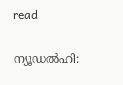read

ന്യൂഡൽഹി: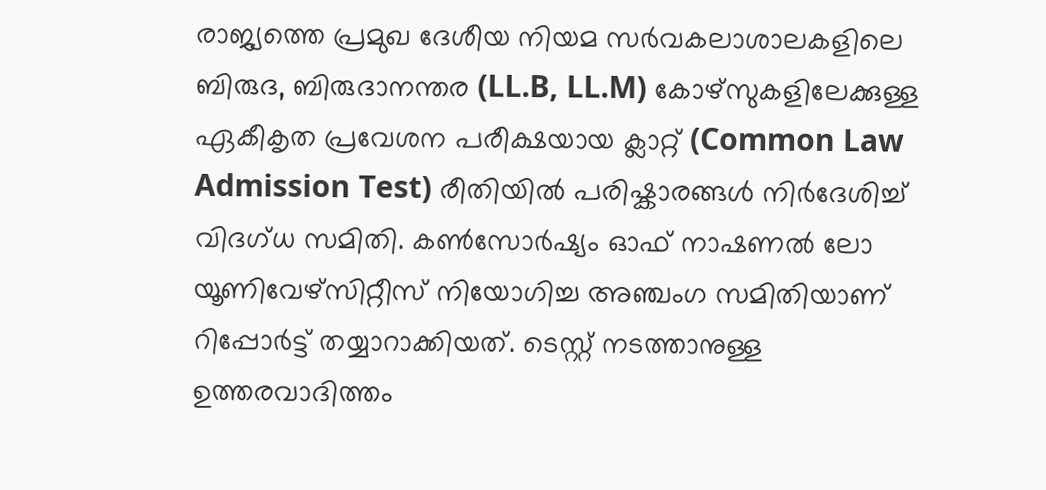രാജ്യത്തെ പ്രമുഖ ദേശീയ നിയമ സർവകലാശാലകളിലെ ബിരുദ, ബിരുദാനന്തര (LL.B, LL.M) കോഴ്‌സുകളിലേക്കുള്ള ഏകീകൃത പ്രവേശന പരീക്ഷയായ ക്ലാറ്റ് (Common Law Admission Test) രീതിയിൽ പരിഷ്കാരങ്ങൾ നിർദേശിച്ച് വിദഗ്ധ സമിതി. കൺസോർഷ്യം ഓഫ് നാഷണൽ ലോ യൂണിവേഴ്‌സിറ്റീസ് നിയോഗിച്ച അഞ്ചംഗ സമിതിയാണ് റിപ്പോർട്ട് തയ്യാറാക്കിയത്. ടെസ്റ്റ് നടത്താനുള്ള ഉത്തരവാദിത്തം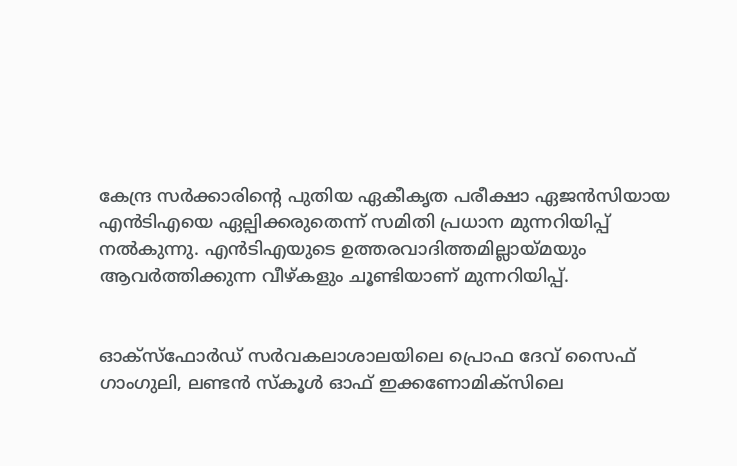കേന്ദ്ര സര്‍ക്കാരിന്റെ പുതിയ ഏകീകൃത പരീക്ഷാ ഏജൻസിയായ എൻടിഎയെ ഏല്പിക്കരുതെന്ന് സമിതി പ്രധാന മുന്നറിയിപ്പ് നൽകുന്നു. എൻടിഎയുടെ ഉത്തരവാദിത്തമില്ലായ്മയും ആവര്‍ത്തിക്കുന്ന വീഴ്കളും ചൂണ്ടിയാണ് മുന്നറിയിപ്പ്.


ഓക്‌സ്‌ഫോർഡ് സർവകലാശാലയിലെ പ്രൊഫ ദേവ് സൈഫ് ഗാംഗുലി, ലണ്ടൻ സ്‌കൂൾ ഓഫ് ഇക്കണോമിക്‌സിലെ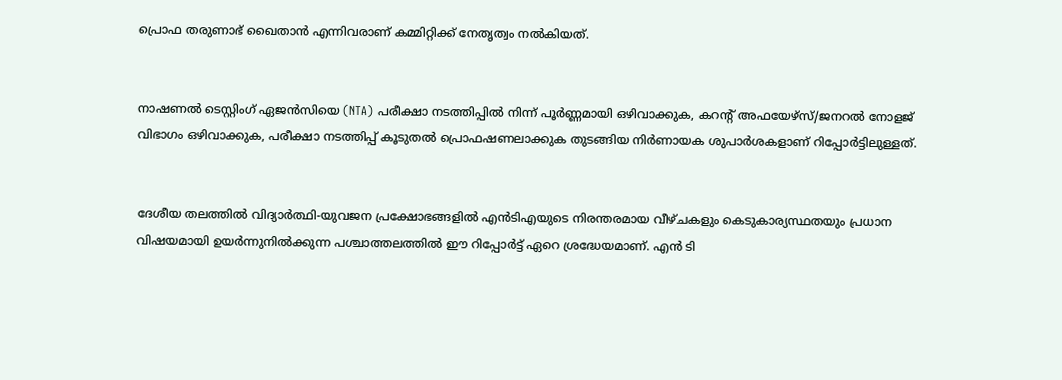പ്രൊഫ തരുണാഭ് ഖൈതാൻ എന്നിവരാണ് കമ്മിറ്റിക്ക് നേതൃത്വം നൽകിയത്.


നാഷണൽ ടെസ്റ്റിംഗ് ഏജൻസിയെ (NTA) പരീക്ഷാ നടത്തിപ്പിൽ നിന്ന് പൂർണ്ണമായി ഒഴിവാക്കുക, കറന്റ് അഫയേഴ്‌സ്/ജനറൽ നോളജ് വിഭാഗം ഒഴിവാക്കുക, പരീക്ഷാ നടത്തിപ്പ് കൂടുതൽ പ്രൊഫഷണലാക്കുക തുടങ്ങിയ നിർണായക ശുപാർശകളാണ് റിപ്പോർട്ടിലുള്ളത്.


ദേശീയ തലത്തിൽ വിദ്യാർത്ഥി-യുവജന പ്രക്ഷോഭങ്ങളിൽ എൻടിഎയുടെ നിരന്തരമായ വീഴ്ചകളും കെടുകാര്യസ്ഥതയും പ്രധാന വിഷയമായി ഉയർന്നുനിൽക്കുന്ന പശ്ചാത്തലത്തിൽ ഈ റിപ്പോർട്ട് ഏറെ ശ്രദ്ധേയമാണ്. എൻ ടി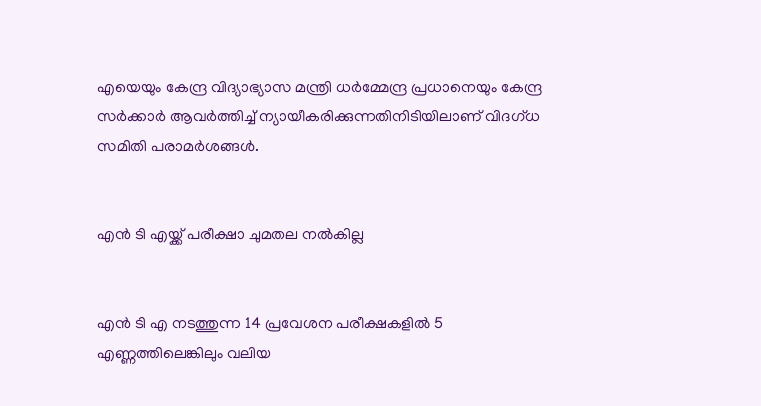എയെയും കേന്ദ്ര വിദ്യാഭ്യാസ മന്ത്രി ധര്‍മ്മേന്ദ്ര പ്രധാനെയും കേന്ദ്ര സര്‍ക്കാര്‍ ആവര്‍ത്തിച്ച് ന്യായീകരിക്കുന്നതിനിടിയിലാണ് വിദഗ്ധ സമിതി പരാമര്‍ശങ്ങൾ.


എൻ ടി എയ്ക്ക് പരീക്ഷാ ചുമതല നൽകില്ല


എൻ ടി എ നടത്തുന്ന 14 പ്രവേശന പരീക്ഷകളിൽ 5 എണ്ണത്തിലെങ്കിലും വലിയ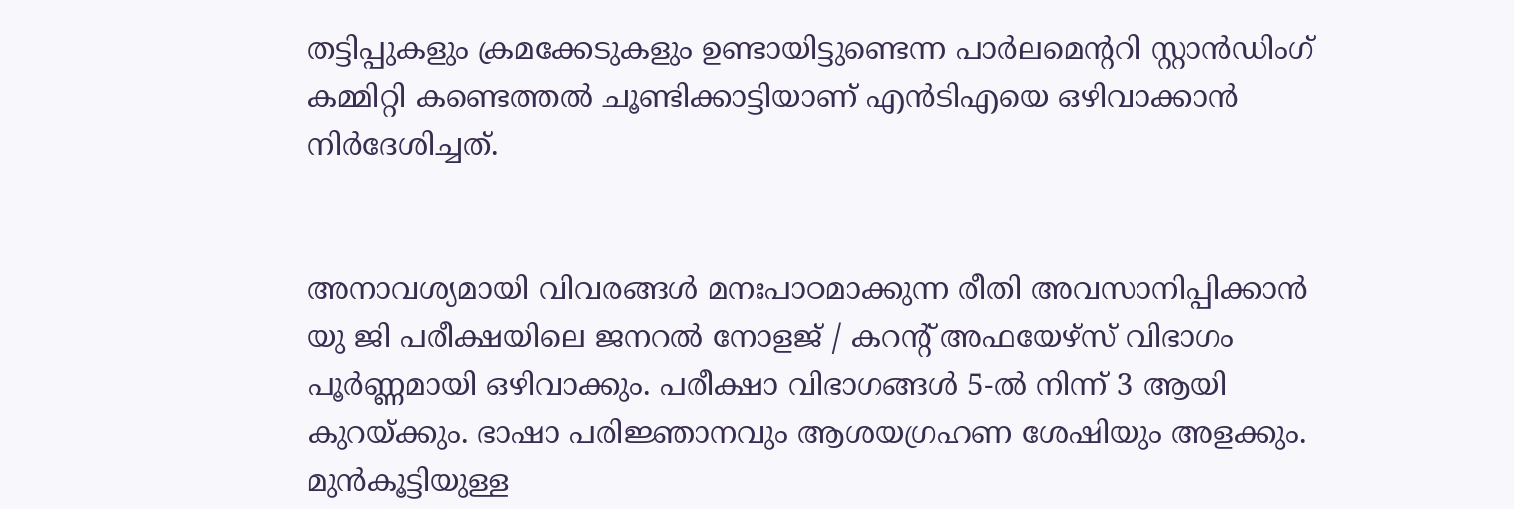തട്ടിപ്പുകളും ക്രമക്കേടുകളും ഉണ്ടായിട്ടുണ്ടെന്ന പാർലമെന്ററി സ്റ്റാൻഡിംഗ് കമ്മിറ്റി കണ്ടെത്തൽ ചൂണ്ടിക്കാട്ടിയാണ് എൻടിഎയെ ഒഴിവാക്കാൻ നിർദേശിച്ചത്.


അനാവശ്യമായി വിവരങ്ങൾ മനഃപാഠമാക്കുന്ന രീതി അവസാനിപ്പിക്കാൻ യു ജി പരീക്ഷയിലെ ജനറൽ നോളജ് / കറന്റ് അഫയേഴ്‌സ് വിഭാഗം പൂർണ്ണമായി ഒഴിവാക്കും. പരീക്ഷാ വിഭാഗങ്ങൾ 5-ൽ നിന്ന് 3 ആയി കുറയ്ക്കും. ഭാഷാ പരിജ്ഞാനവും ആശയഗ്രഹണ ശേഷിയും അളക്കും. മുൻകൂട്ടിയുള്ള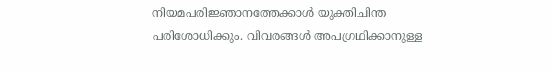നിയമപരിജ്ഞാനത്തേക്കാൾ യുക്തിചിന്ത പരിശോധിക്കും. വിവരങ്ങൾ അപഗ്രഥിക്കാനുള്ള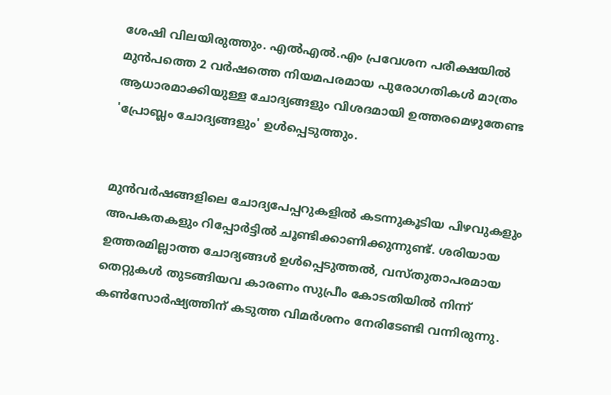ശേഷി വിലയിരുത്തും. എൽഎൽ.എം പ്രവേശന പരീക്ഷയിൽ മുൻപത്തെ 2 വർഷത്തെ നിയമപരമായ പുരോഗതികൾ മാത്രം ആധാരമാക്കിയുള്ള ചോദ്യങ്ങളും വിശദമായി ഉത്തരമെഴുതേണ്ട 'പ്രോബ്ലം ചോദ്യങ്ങളും' ഉൾപ്പെടുത്തും.


മുൻവർഷങ്ങളിലെ ചോദ്യപേപ്പറുകളിൽ കടന്നുകൂടിയ പിഴവുകളും അപകതകളും റിപ്പോർട്ടിൽ ചൂണ്ടിക്കാണിക്കുന്നുണ്ട്. ശരിയായ ഉത്തരമില്ലാത്ത ചോദ്യങ്ങൾ ഉൾപ്പെടുത്തൽ, വസ്തുതാപരമായ തെറ്റുകൾ തുടങ്ങിയവ കാരണം സുപ്രീം കോടതിയിൽ നിന്ന് കൺസോർഷ്യത്തിന് കടുത്ത വിമർശനം നേരിടേണ്ടി വന്നിരുന്നു.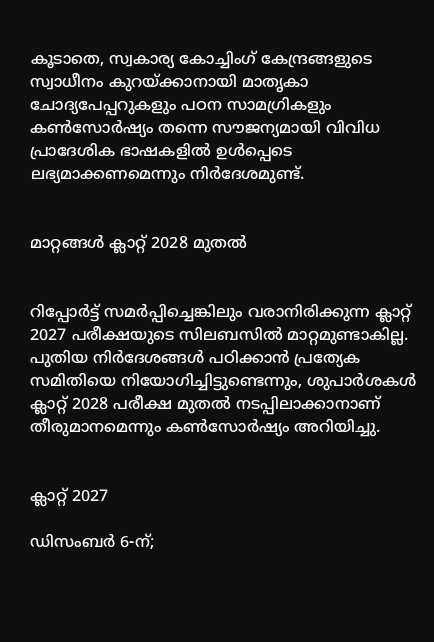കൂടാതെ, സ്വകാര്യ കോച്ചിംഗ് കേന്ദ്രങ്ങളുടെ സ്വാധീനം കുറയ്ക്കാനായി മാതൃകാ ചോദ്യപേപ്പറുകളും പഠന സാമഗ്രികളും കൺസോർഷ്യം തന്നെ സൗജന്യമായി വിവിധ പ്രാദേശിക ഭാഷകളിൽ ഉൾപ്പെടെ ലഭ്യമാക്കണമെന്നും നിർദേശമുണ്ട്.


മാറ്റങ്ങൾ ക്ലാറ്റ് 2028 മുതൽ


റിപ്പോർട്ട് സമർപ്പിച്ചെങ്കിലും വരാനിരിക്കുന്ന ക്ലാറ്റ് 2027 പരീക്ഷയുടെ സിലബസിൽ മാറ്റമുണ്ടാകില്ല. പുതിയ നിർദേശങ്ങൾ പഠിക്കാൻ പ്രത്യേക സമിതിയെ നിയോഗിച്ചിട്ടുണ്ടെന്നും, ശുപാർശകൾ ക്ലാറ്റ് 2028 പരീക്ഷ മുതൽ നടപ്പിലാക്കാനാണ് തീരുമാനമെന്നും കൺസോർഷ്യം അറിയിച്ചു.


ക്ലാറ്റ് 2027

ഡിസംബർ 6-ന്;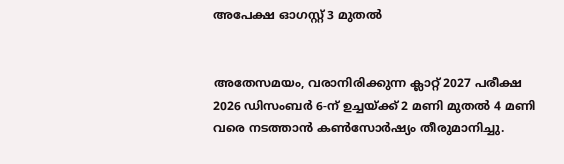അപേക്ഷ ഓഗസ്റ്റ് 3 മുതൽ


അതേസമയം, വരാനിരിക്കുന്ന ക്ലാറ്റ് 2027 പരീക്ഷ 2026 ഡിസംബർ 6-ന് ഉച്ചയ്ക്ക് 2 മണി മുതൽ 4 മണി വരെ നടത്താൻ കൺസോർഷ്യം തീരുമാനിച്ചു.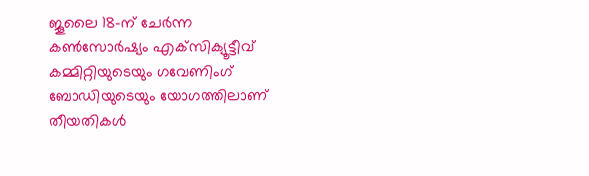ജൂലൈ 18-ന് ചേർന്ന കൺസോർഷ്യം എക്‌സിക്യൂട്ടീവ് കമ്മിറ്റിയുടെയും ഗവേണിംഗ് ബോഡിയുടെയും യോഗത്തിലാണ് തീയതികൾ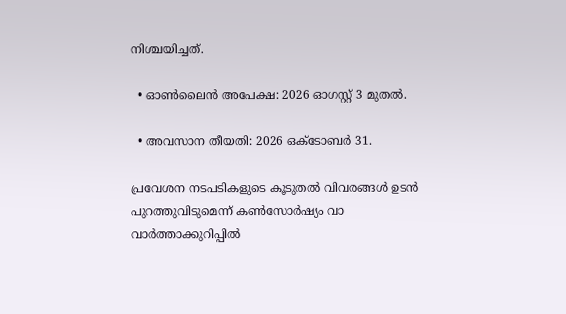നിശ്ചയിച്ചത്.

  • ഓൺലൈൻ അപേക്ഷ: 2026 ഓഗസ്റ്റ് 3 മുതൽ.

  • അവസാന തീയതി: 2026 ഒക്ടോബർ 31.

പ്രവേശന നടപടികളുടെ കൂടുതൽ വിവരങ്ങൾ ഉടൻ പുറത്തുവിടുമെന്ന് കൺസോർഷ്യം വാ വാർത്താക്കുറിപ്പിൽ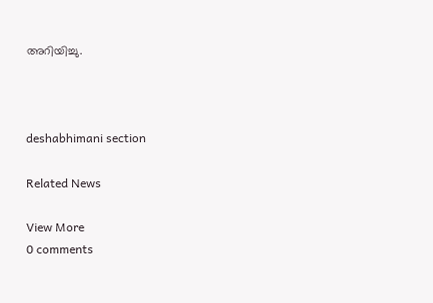അറിയിച്ചു.



deshabhimani section

Related News

View More
0 comments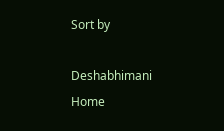Sort by

Deshabhimani
Home